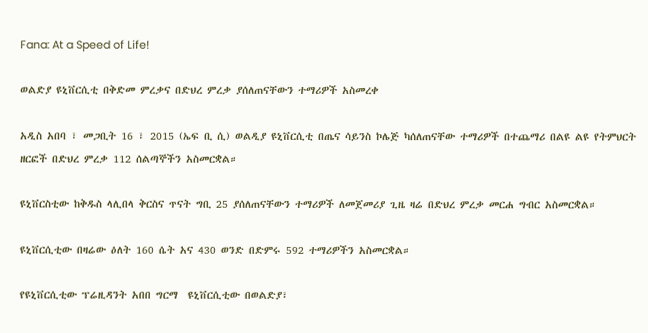Fana: At a Speed of Life!

ወልድያ ዩኒቨርሲቲ በቅድመ ምረቃና በድህረ ምረቃ ያሰለጠናቸውን ተማሪዎች አስመረቀ

አዲስ አበባ ፣ መጋቢት 16 ፣ 2015 (ኤፍ ቢ ሲ) ወልዲያ ዩኒቨርሲቲ በጤና ሳይንስ ኮሌጅ ካሰለጠናቸው ተማሪዎች በተጨማሪ በልዩ ልዩ የትምህርት ዘርፎች በድህረ ምረቃ 112 ሰልጣኞችን አስመርቋል።

ዩኒቨርስቲው ከቅዱስ ላሊበላ ቅርስና ጥናት ግቢ 25 ያሰለጠናቸውን ተማሪዎች ለመጀመሪያ ጊዜ ዛሬ በድህረ ምረቃ መርሐ ግብር አስመርቋል።

ዩኒቨርሲቲው በዛሬው ዕለት 160 ሴት አና 430 ወንድ በድምሩ 592 ተማሪዎችን አስመርቋል።

የዩኒቨርሲቲው ፕሬዚዳንት አበበ ግርማ  ዩኒቨርሲቲው በወልድያ፣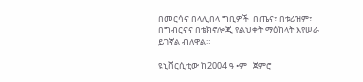በመርሳና በላሊበላ ግቢዎች  በጤና፣ በቱሪዝም፣ በግብርናና በቴክኖሎጂ የልህቀት ማዕከላት እየሠራ ይገኛል ብለዋል።

ዩኒቨርሲቲው ከ2004 ዓ •ም   ጀምሮ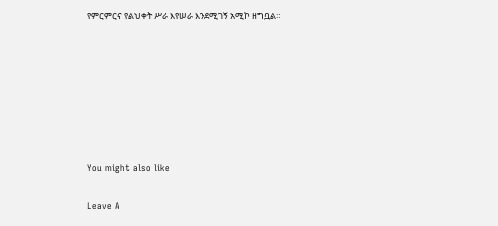የምርምርና የልህቀት ሥራ እየሠራ እንደሚገኝ አሚኮ ዘግቧል።







You might also like

Leave A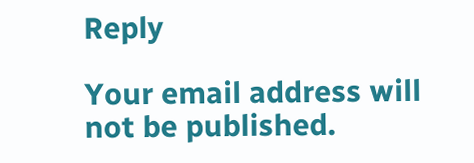Reply

Your email address will not be published.